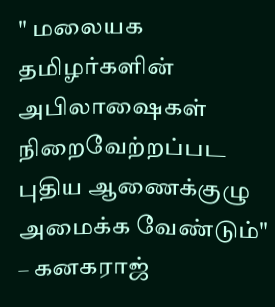" மலையக தமிழர்களின் அபிலாஷைகள் நிறைவேற்றப்பட புதிய ஆணைக்குழு அமைக்க வேண்டும்" – கனகராஜ்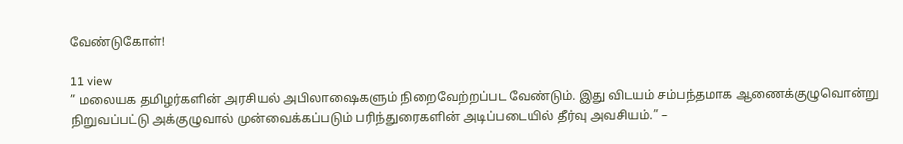வேண்டுகோள்!

11 view
” மலையக தமிழர்களின் அரசியல் அபிலாஷைகளும் நிறைவேற்றப்பட வேண்டும். இது விடயம் சம்பந்தமாக ஆணைக்குழுவொன்று நிறுவப்பட்டு அக்குழுவால் முன்வைக்கப்படும் பரிந்துரைகளின் அடிப்படையில் தீர்வு அவசியம்.” –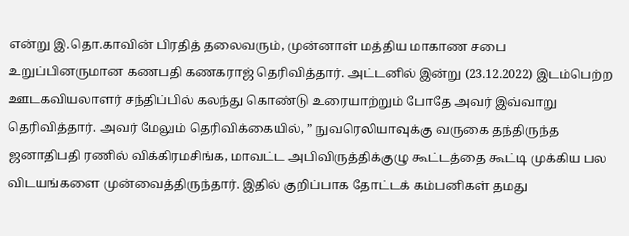என்று இ.தொ.காவின் பிரதித் தலைவரும், முன்னாள் மத்திய மாகாண சபை உறுப்பினருமான கணபதி கணகராஜ் தெரிவித்தார். அட்டனில் இன்று (23.12.2022) இடம்பெற்ற ஊடகவியலாளர் சந்திப்பில் கலந்து கொண்டு உரையாற்றும் போதே அவர் இவ்வாறு தெரிவித்தார். அவர் மேலும் தெரிவிக்கையில், ” நுவரெலியாவுக்கு வருகை தந்திருந்த ஜனாதிபதி ரணில் விக்கிரமசிங்க, மாவட்ட அபிவிருத்திக்குழு கூட்டத்தை கூட்டி முக்கிய பல விடயங்களை முன்வைத்திருந்தார். இதில் குறிப்பாக தோட்டக் கம்பனிகள் தமது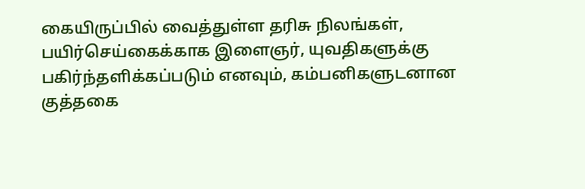கையிருப்பில் வைத்துள்ள தரிசு நிலங்கள், பயிர்செய்கைக்காக இளைஞர், யுவதிகளுக்கு பகிர்ந்தளிக்கப்படும் எனவும், கம்பனிகளுடனான குத்தகை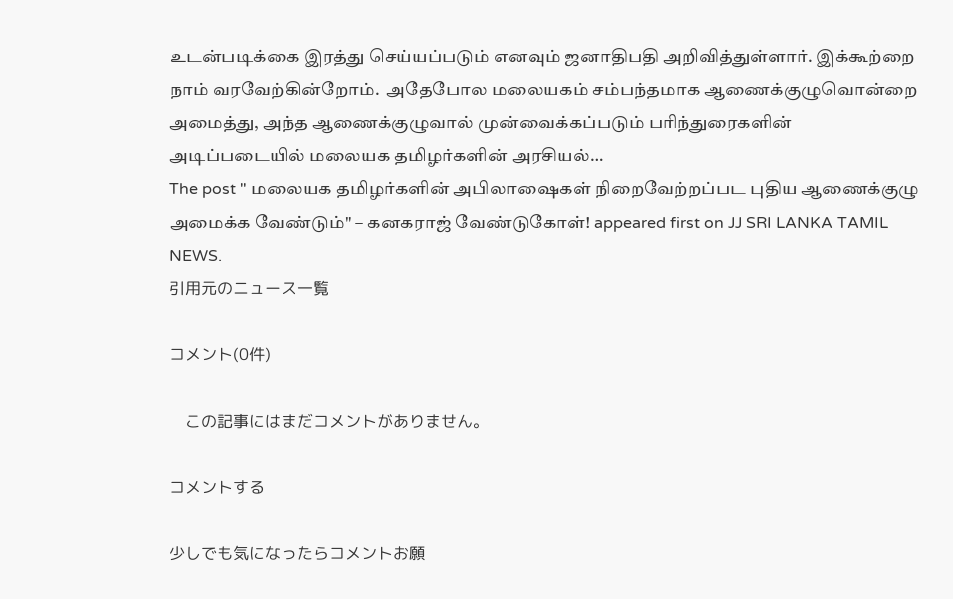உடன்படிக்கை இரத்து செய்யப்படும் எனவும் ஜனாதிபதி அறிவித்துள்ளார். இக்கூற்றை நாம் வரவேற்கின்றோம்.  அதேபோல மலையகம் சம்பந்தமாக ஆணைக்குழுவொன்றை அமைத்து, அந்த ஆணைக்குழுவால் முன்வைக்கப்படும் பரிந்துரைகளின் அடிப்படையில் மலையக தமிழர்களின் அரசியல்…
The post " மலையக தமிழர்களின் அபிலாஷைகள் நிறைவேற்றப்பட புதிய ஆணைக்குழு அமைக்க வேண்டும்" – கனகராஜ் வேண்டுகோள்! appeared first on JJ SRI LANKA TAMIL NEWS.
引用元のニュース一覧

コメント(0件)

    この記事にはまだコメントがありません。

コメントする

少しでも気になったらコメントお願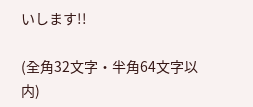いします!!

(全角32文字・半角64文字以内)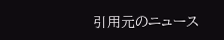引用元のニュース